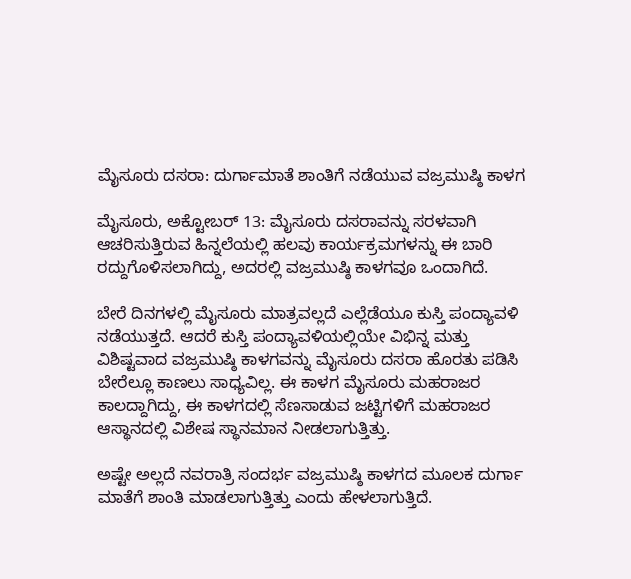ಮೈಸೂರು ದಸರಾ: ದುರ್ಗಾಮಾತೆ ಶಾಂತಿಗೆ ನಡೆಯುವ ವಜ್ರಮುಷ್ಠಿ ಕಾಳಗ

ಮೈಸೂರು, ಅಕ್ಟೋಬರ್ 13: ಮೈಸೂರು ದಸರಾವನ್ನು ಸರಳವಾಗಿ ಆಚರಿಸುತ್ತಿರುವ ಹಿನ್ನಲೆಯಲ್ಲಿ ಹಲವು ಕಾರ್ಯಕ್ರಮಗಳನ್ನು ಈ ಬಾರಿ ರದ್ದುಗೊಳಿಸಲಾಗಿದ್ದು, ಅದರಲ್ಲಿ ವಜ್ರಮುಷ್ಠಿ ಕಾಳಗವೂ ಒಂದಾಗಿದೆ.

ಬೇರೆ ದಿನಗಳಲ್ಲಿ ಮೈಸೂರು ಮಾತ್ರವಲ್ಲದೆ ಎಲ್ಲೆಡೆಯೂ ಕುಸ್ತಿ ಪಂದ್ಯಾವಳಿ ನಡೆಯುತ್ತದೆ. ಆದರೆ ಕುಸ್ತಿ ಪಂದ್ಯಾವಳಿಯಲ್ಲಿಯೇ ವಿಭಿನ್ನ ಮತ್ತು ವಿಶಿಷ್ಟವಾದ ವಜ್ರಮುಷ್ಠಿ ಕಾಳಗವನ್ನು ಮೈಸೂರು ದಸರಾ ಹೊರತು ಪಡಿಸಿ ಬೇರೆಲ್ಲೂ ಕಾಣಲು ಸಾಧ್ಯವಿಲ್ಲ. ಈ ಕಾಳಗ ಮೈಸೂರು ಮಹರಾಜರ ಕಾಲದ್ದಾಗಿದ್ದು, ಈ ಕಾಳಗದಲ್ಲಿ ಸೆಣಸಾಡುವ ಜಟ್ಟಿಗಳಿಗೆ ಮಹರಾಜರ ಆಸ್ಥಾನದಲ್ಲಿ ವಿಶೇಷ ಸ್ಥಾನಮಾನ ನೀಡಲಾಗುತ್ತಿತ್ತು.

ಅಷ್ಟೇ ಅಲ್ಲದೆ ನವರಾತ್ರಿ ಸಂದರ್ಭ ವಜ್ರಮುಷ್ಠಿ ಕಾಳಗದ ಮೂಲಕ ದುರ್ಗಾ ಮಾತೆಗೆ ಶಾಂತಿ ಮಾಡಲಾಗುತ್ತಿತ್ತು ಎಂದು ಹೇಳಲಾಗುತ್ತಿದೆ.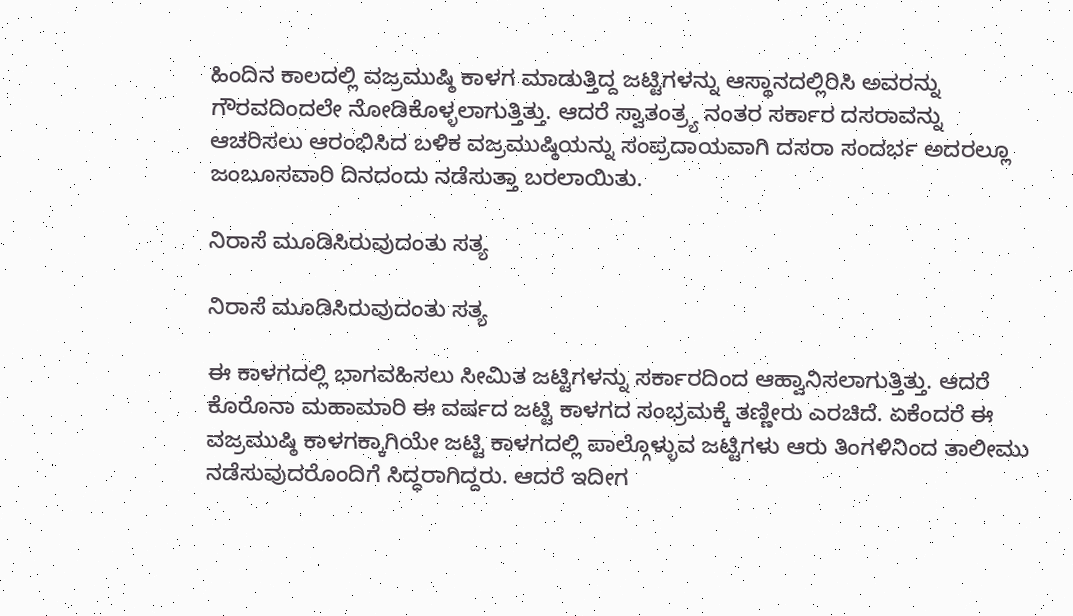ಹಿಂದಿನ ಕಾಲದಲ್ಲಿ ವಜ್ರಮುಷ್ಠಿ ಕಾಳಗ ಮಾಡುತ್ತಿದ್ದ ಜಟ್ಟಿಗಳನ್ನು ಆಸ್ಥಾನದಲ್ಲಿರಿಸಿ ಅವರನ್ನು ಗೌರವದಿಂದಲೇ ನೋಡಿಕೊಳ್ಳಲಾಗುತ್ತಿತ್ತು. ಆದರೆ ಸ್ವಾತಂತ್ರ್ಯ ನಂತರ ಸರ್ಕಾರ ದಸರಾವನ್ನು ಆಚರಿಸಲು ಆರಂಭಿಸಿದ ಬಳಿಕ ವಜ್ರಮುಷ್ಠಿಯನ್ನು ಸಂಪ್ರದಾಯವಾಗಿ ದಸರಾ ಸಂದರ್ಭ ಅದರಲ್ಲೂ ಜಂಬೂಸವಾರಿ ದಿನದಂದು ನಡೆಸುತ್ತಾ ಬರಲಾಯಿತು.

ನಿರಾಸೆ ಮೂಡಿಸಿರುವುದಂತು ಸತ್ಯ

ನಿರಾಸೆ ಮೂಡಿಸಿರುವುದಂತು ಸತ್ಯ

ಈ ಕಾಳಗದಲ್ಲಿ ಭಾಗವಹಿಸಲು ಸೀಮಿತ ಜಟ್ಟಿಗಳನ್ನು ಸರ್ಕಾರದಿಂದ ಆಹ್ವಾನಿಸಲಾಗುತ್ತಿತ್ತು. ಆದರೆ ಕೊರೊನಾ ಮಹಾಮಾರಿ ಈ ವರ್ಷದ ಜಟ್ಟಿ ಕಾಳಗದ ಸಂಭ್ರಮಕ್ಕೆ ತಣ್ಣೀರು ಎರಚಿದೆ. ಏಕೆಂದರೆ ಈ ವಜ್ರಮುಷ್ಠಿ ಕಾಳಗಕ್ಕಾಗಿಯೇ ಜಟ್ಟಿ ಕಾಳಗದಲ್ಲಿ ಪಾಲ್ಗೊಳ್ಳುವ ಜಟ್ಟಿಗಳು ಆರು ತಿಂಗಳಿನಿಂದ ತಾಲೀಮು ನಡೆಸುವುದರೊಂದಿಗೆ ಸಿದ್ಧರಾಗಿದ್ದರು. ಆದರೆ ಇದೀಗ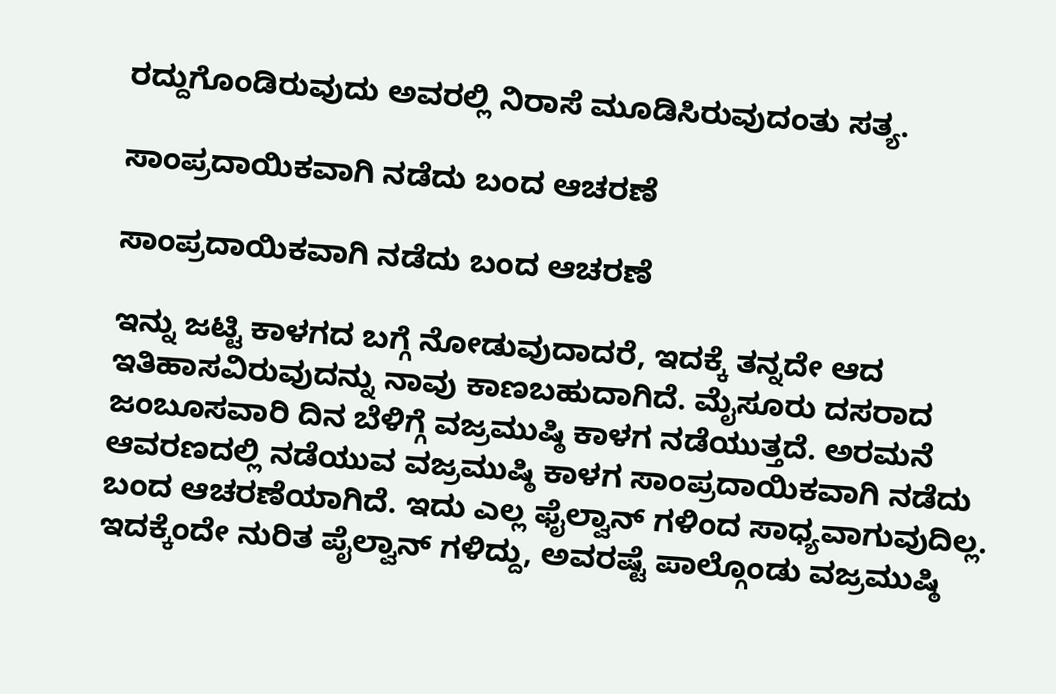ರದ್ದುಗೊಂಡಿರುವುದು ಅವರಲ್ಲಿ ನಿರಾಸೆ ಮೂಡಿಸಿರುವುದಂತು ಸತ್ಯ.

ಸಾಂಪ್ರದಾಯಿಕವಾಗಿ ನಡೆದು ಬಂದ ಆಚರಣೆ

ಸಾಂಪ್ರದಾಯಿಕವಾಗಿ ನಡೆದು ಬಂದ ಆಚರಣೆ

ಇನ್ನು ಜಟ್ಟಿ ಕಾಳಗದ ಬಗ್ಗೆ ನೋಡುವುದಾದರೆ, ಇದಕ್ಕೆ ತನ್ನದೇ ಆದ ಇತಿಹಾಸವಿರುವುದನ್ನು ನಾವು ಕಾಣಬಹುದಾಗಿದೆ. ಮೈಸೂರು ದಸರಾದ ಜಂಬೂಸವಾರಿ ದಿನ ಬೆಳಿಗ್ಗೆ ವಜ್ರಮುಷ್ಠಿ ಕಾಳಗ ನಡೆಯುತ್ತದೆ. ಅರಮನೆ ಆವರಣದಲ್ಲಿ ನಡೆಯುವ ವಜ್ರಮುಷ್ಠಿ ಕಾಳಗ ಸಾಂಪ್ರದಾಯಿಕವಾಗಿ ನಡೆದು ಬಂದ ಆಚರಣೆಯಾಗಿದೆ. ಇದು ಎಲ್ಲ ಫೈಲ್ವಾನ್ ಗಳಿಂದ ಸಾಧ್ಯವಾಗುವುದಿಲ್ಲ. ಇದಕ್ಕೆಂದೇ ನುರಿತ ಪೈಲ್ವಾನ್ ಗಳಿದ್ದು, ಅವರಷ್ಟೆ ಪಾಲ್ಗೊಂಡು ವಜ್ರಮುಷ್ಠಿ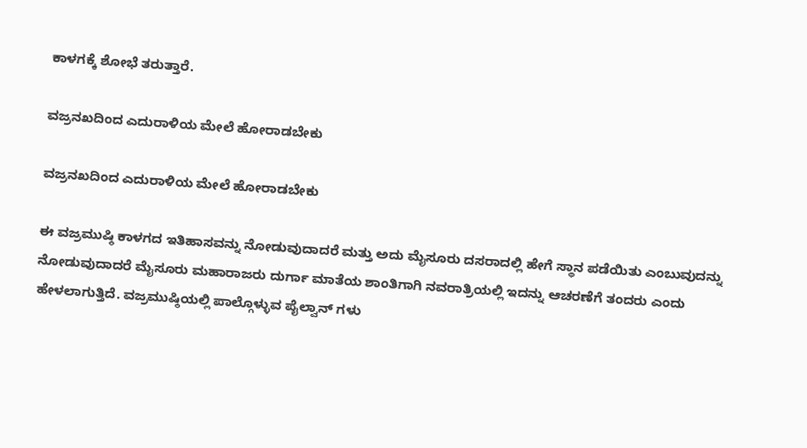ಕಾಳಗಕ್ಕೆ ಶೋಭೆ ತರುತ್ತಾರೆ.

ವಜ್ರನಖದಿಂದ ಎದುರಾಳಿಯ ಮೇಲೆ ಹೋರಾಡಬೇಕು

ವಜ್ರನಖದಿಂದ ಎದುರಾಳಿಯ ಮೇಲೆ ಹೋರಾಡಬೇಕು

ಈ ವಜ್ರಮುಷ್ಠಿ ಕಾಳಗದ ಇತಿಹಾಸವನ್ನು ನೋಡುವುದಾದರೆ ಮತ್ತು ಅದು ಮೈಸೂರು ದಸರಾದಲ್ಲಿ ಹೇಗೆ ಸ್ಥಾನ ಪಡೆಯಿತು ಎಂಬುವುದನ್ನು ನೋಡುವುದಾದರೆ ಮೈಸೂರು ಮಹಾರಾಜರು ದುರ್ಗಾ ಮಾತೆಯ ಶಾಂತಿಗಾಗಿ ನವರಾತ್ರಿಯಲ್ಲಿ ಇದನ್ನು ಆಚರಣೆಗೆ ತಂದರು ಎಂದು ಹೇಳಲಾಗುತ್ತಿದೆ. ವಜ್ರಮುಷ್ಠಿಯಲ್ಲಿ ಪಾಲ್ಗೊಳ್ಳುವ ಪೈಲ್ವಾನ್ ಗಳು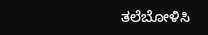ತಲೆಬೋಳಿಸಿ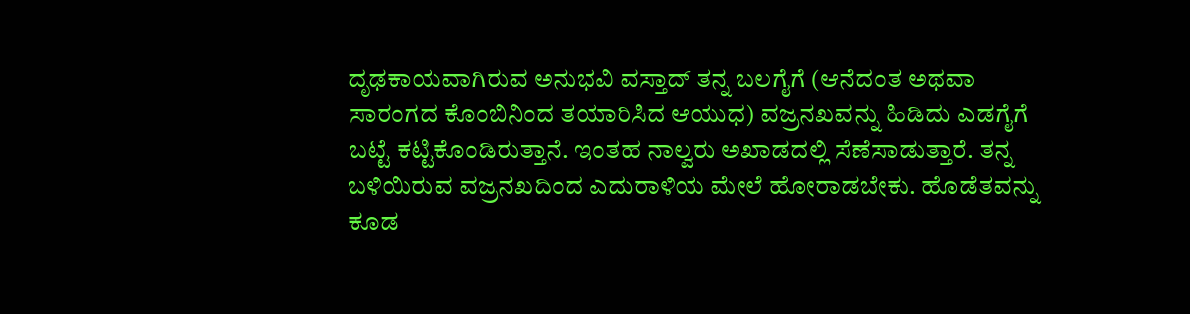ದೃಢಕಾಯವಾಗಿರುವ ಅನುಭವಿ ವಸ್ತಾದ್ ತನ್ನ ಬಲಗೈಗೆ (ಆನೆದಂತ ಅಥವಾ ಸಾರಂಗದ ಕೊಂಬಿನಿಂದ ತಯಾರಿಸಿದ ಆಯುಧ) ವಜ್ರನಖವನ್ನು ಹಿಡಿದು ಎಡಗೈಗೆ ಬಟ್ಟೆ ಕಟ್ಟಿಕೊಂಡಿರುತ್ತಾನೆ. ಇಂತಹ ನಾಲ್ವರು ಅಖಾಡದಲ್ಲಿ ಸೆಣೆಸಾಡುತ್ತಾರೆ. ತನ್ನ ಬಳಿಯಿರುವ ವಜ್ರನಖದಿಂದ ಎದುರಾಳಿಯ ಮೇಲೆ ಹೋರಾಡಬೇಕು. ಹೊಡೆತವನ್ನು ಕೂಡ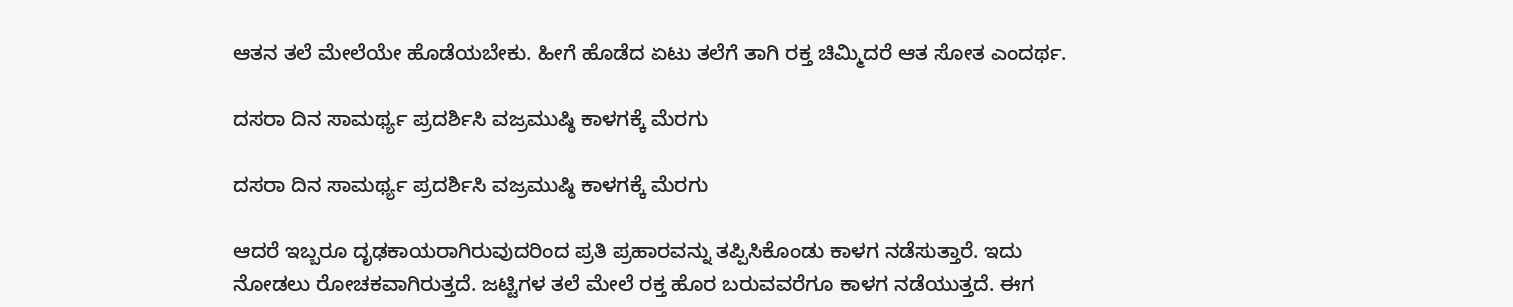ಆತನ ತಲೆ ಮೇಲೆಯೇ ಹೊಡೆಯಬೇಕು. ಹೀಗೆ ಹೊಡೆದ ಏಟು ತಲೆಗೆ ತಾಗಿ ರಕ್ತ ಚಿಮ್ಮಿದರೆ ಆತ ಸೋತ ಎಂದರ್ಥ.

ದಸರಾ ದಿನ ಸಾಮರ್ಥ್ಯ ಪ್ರದರ್ಶಿಸಿ ವಜ್ರಮುಷ್ಠಿ ಕಾಳಗಕ್ಕೆ ಮೆರಗು

ದಸರಾ ದಿನ ಸಾಮರ್ಥ್ಯ ಪ್ರದರ್ಶಿಸಿ ವಜ್ರಮುಷ್ಠಿ ಕಾಳಗಕ್ಕೆ ಮೆರಗು

ಆದರೆ ಇಬ್ಬರೂ ದೃಢಕಾಯರಾಗಿರುವುದರಿಂದ ಪ್ರತಿ ಪ್ರಹಾರವನ್ನು ತಪ್ಪಿಸಿಕೊಂಡು ಕಾಳಗ ನಡೆಸುತ್ತಾರೆ. ಇದು ನೋಡಲು ರೋಚಕವಾಗಿರುತ್ತದೆ. ಜಟ್ಟಿಗಳ ತಲೆ ಮೇಲೆ ರಕ್ತ ಹೊರ ಬರುವವರೆಗೂ ಕಾಳಗ ನಡೆಯುತ್ತದೆ. ಈಗ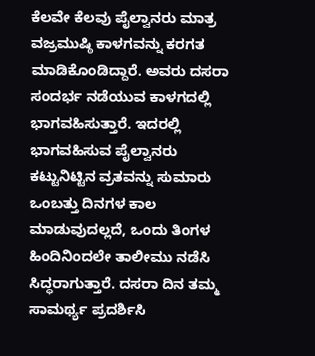ಕೆಲವೇ ಕೆಲವು ಪೈಲ್ವಾನರು ಮಾತ್ರ ವಜ್ರಮುಷ್ಠಿ ಕಾಳಗವನ್ನು ಕರಗತ ಮಾಡಿಕೊಂಡಿದ್ದಾರೆ. ಅವರು ದಸರಾ ಸಂದರ್ಭ ನಡೆಯುವ ಕಾಳಗದಲ್ಲಿ ಭಾಗವಹಿಸುತ್ತಾರೆ. ಇದರಲ್ಲಿ ಭಾಗವಹಿಸುವ ಪೈಲ್ವಾನರು ಕಟ್ಟುನಿಟ್ಟಿನ ವ್ರತವನ್ನು ಸುಮಾರು ಒಂಬತ್ತು ದಿನಗಳ ಕಾಲ ಮಾಡುವುದಲ್ಲದೆ, ಒಂದು ತಿಂಗಳ ಹಿಂದಿನಿಂದಲೇ ತಾಲೀಮು ನಡೆಸಿ ಸಿದ್ಧರಾಗುತ್ತಾರೆ. ದಸರಾ ದಿನ ತಮ್ಮ ಸಾಮರ್ಥ್ಯ ಪ್ರದರ್ಶಿಸಿ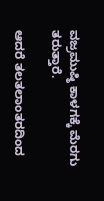ವಜ್ರಮುಷ್ಠಿ ಕಾಳಗಕ್ಕೆ ಮೆರಗು ತರುತ್ತಾರೆ.

ಆದರೆ ತಲತಲಾಂತರದಿಂದ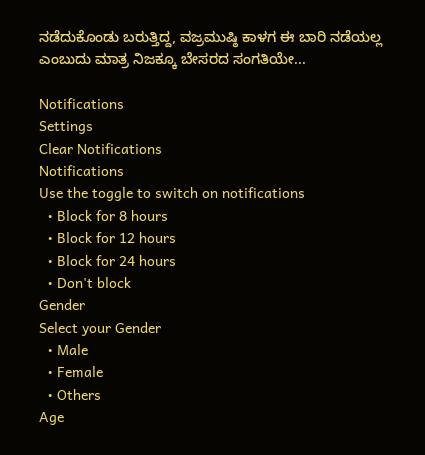ನಡೆದುಕೊಂಡು ಬರುತ್ತಿದ್ದ, ವಜ್ರಮುಷ್ಠಿ ಕಾಳಗ ಈ ಬಾರಿ ನಡೆಯಲ್ಲ ಎಂಬುದು ಮಾತ್ರ ನಿಜಕ್ಕೂ ಬೇಸರದ ಸಂಗತಿಯೇ...

Notifications
Settings
Clear Notifications
Notifications
Use the toggle to switch on notifications
  • Block for 8 hours
  • Block for 12 hours
  • Block for 24 hours
  • Don't block
Gender
Select your Gender
  • Male
  • Female
  • Others
Age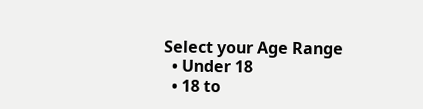Select your Age Range
  • Under 18
  • 18 to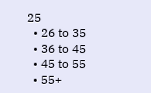25
  • 26 to 35
  • 36 to 45
  • 45 to 55
  • 55+